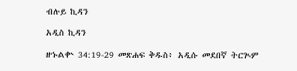ብሉይ ኪዳን

አዲስ ኪዳን

ዘኁልቍ 34:19-29 መጽሐፍ ቅዱስ፥ አዲሱ መደበኛ ትርጒም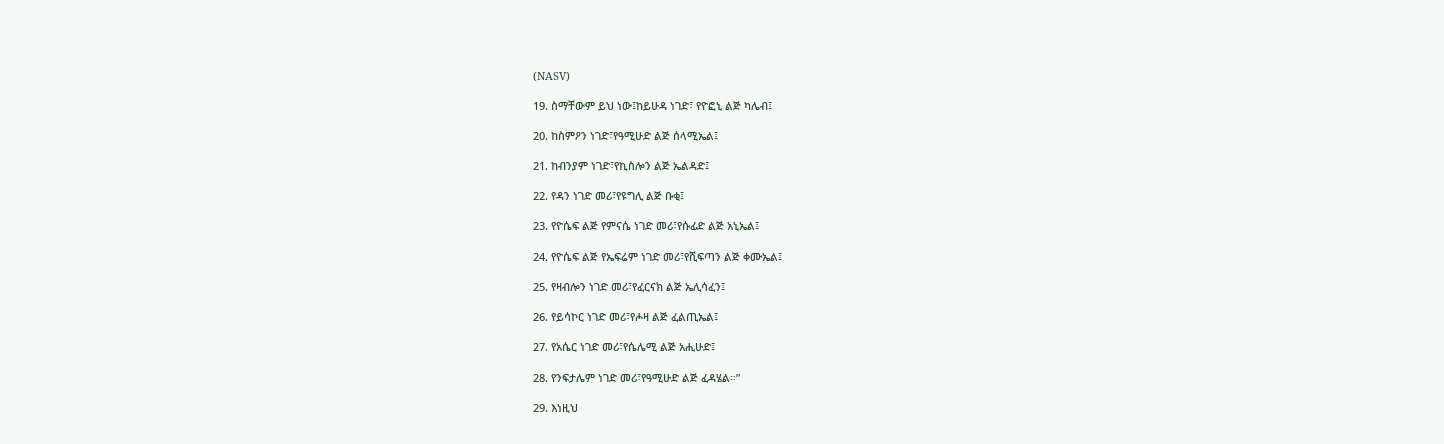(NASV)

19. ስማቸውም ይህ ነው፤ከይሁዳ ነገድ፣ የዮፎኒ ልጅ ካሌብ፤

20. ከስምዖን ነገድ፣የዓሚሁድ ልጅ ሰላሚኤል፤

21. ከብንያም ነገድ፣የኪስሎን ልጅ ኤልዳድ፤

22. የዳን ነገድ መሪ፣የዩግሊ ልጅ ቡቂ፤

23. የዮሴፍ ልጅ የምናሴ ነገድ መሪ፣የሱፊድ ልጅ አኒኤል፤

24. የዮሴፍ ልጅ የኤፍሬም ነገድ መሪ፣የሺፍጣን ልጅ ቀሙኤል፤

25. የዛብሎን ነገድ መሪ፣የፈርናክ ልጅ ኤሊሳፈን፤

26. የይሳኮር ነገድ መሪ፣የሖዛ ልጅ ፈልጢኤል፤

27. የአሴር ነገድ መሪ፣የሴሌሚ ልጅ አሒሁድ፤

28. የንፍታሌም ነገድ መሪ፣የዓሚሁድ ልጅ ፈዳሄል።”

29. እነዚህ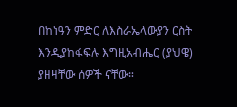በከነዓን ምድር ለእስራኤላውያን ርስት እንዲያከፋፍሉ እግዚአብሔር (ያህዌ) ያዘዛቸው ሰዎች ናቸው።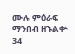ሙሉ ምዕራፍ ማንበብ ዘኁልቍ 34